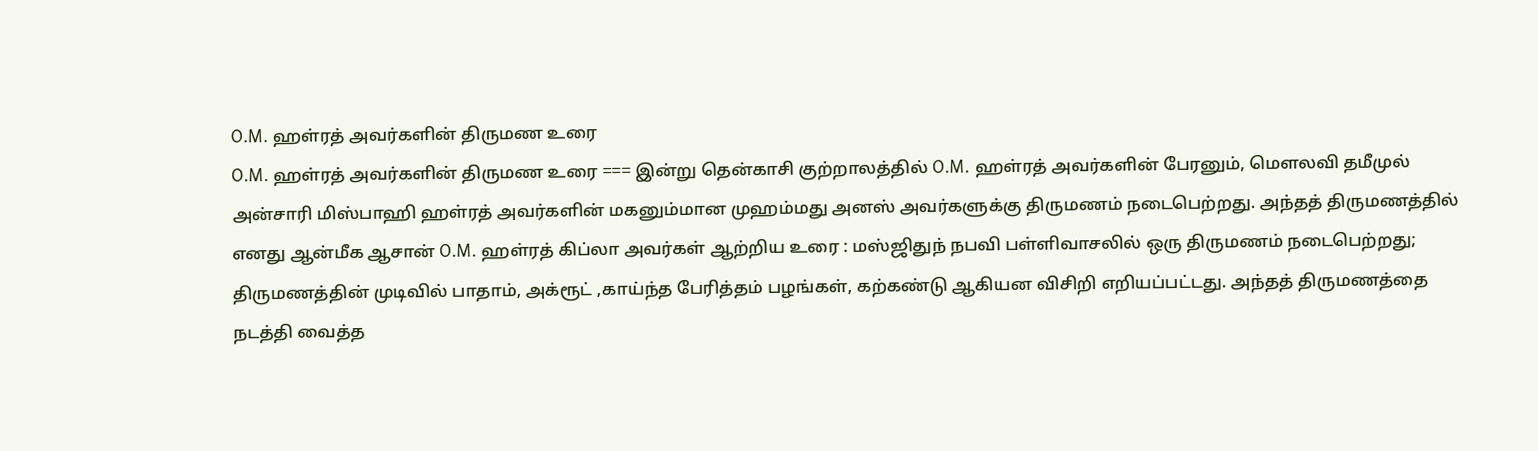O.M. ஹள்ரத் அவர்களின் திருமண உரை
O.M. ஹள்ரத் அவர்களின் திருமண உரை === இன்று தென்காசி குற்றாலத்தில் O.M. ஹள்ரத் அவர்களின் பேரனும், மௌலவி தமீமுல் அன்சாரி மிஸ்பாஹி ஹள்ரத் அவர்களின் மகனும்மான முஹம்மது அனஸ் அவர்களுக்கு திருமணம் நடைபெற்றது. அந்தத் திருமணத்தில் எனது ஆன்மீக ஆசான் O.M. ஹள்ரத் கிப்லா அவர்கள் ஆற்றிய உரை : மஸ்ஜிதுந் நபவி பள்ளிவாசலில் ஒரு திருமணம் நடைபெற்றது; திருமணத்தின் முடிவில் பாதாம், அக்ரூட் ,காய்ந்த பேரித்தம் பழங்கள், கற்கண்டு ஆகியன விசிறி எறியப்பட்டது. அந்தத் திருமணத்தை நடத்தி வைத்த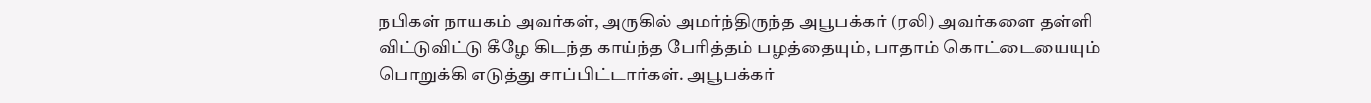நபிகள் நாயகம் அவர்கள், அருகில் அமர்ந்திருந்த அபூபக்கர் (ரலி) அவர்களை தள்ளி விட்டுவிட்டு கீழே கிடந்த காய்ந்த பேரித்தம் பழத்தையும், பாதாம் கொட்டையையும் பொறுக்கி எடுத்து சாப்பிட்டார்கள். அபூபக்கர்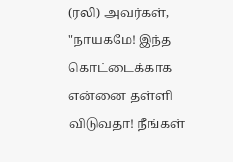(ரலி) அவர்கள், "நாயகமே! இந்த கொட்டைக்காக என்னை தள்ளி விடுவதா! நீங்கள்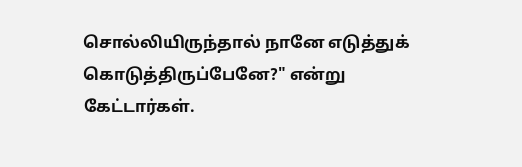சொல்லியிருந்தால் நானே எடுத்துக் கொடுத்திருப்பேனே?" என்று கேட்டார்கள்.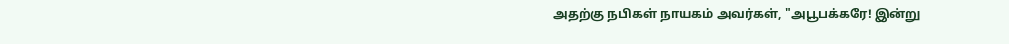அதற்கு நபிகள் நாயகம் அவர்கள், "அபூபக்கரே! இன்று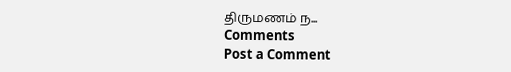திருமணம் ந...
Comments
Post a Comment